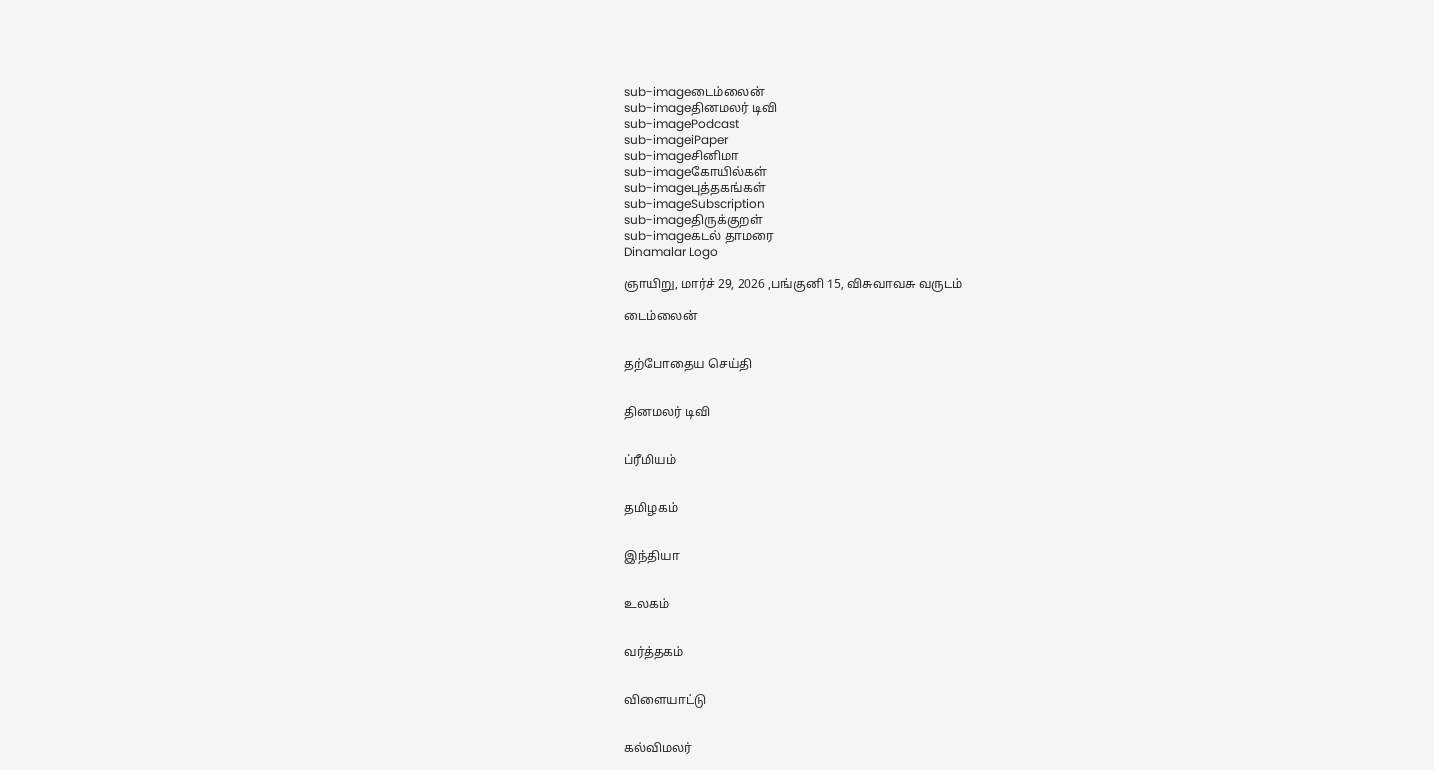sub-imageடைம்லைன்
sub-imageதினமலர் டிவி
sub-imagePodcast
sub-imageiPaper
sub-imageசினிமா
sub-imageகோயில்கள்
sub-imageபுத்தகங்கள்
sub-imageSubscription
sub-imageதிருக்குறள்
sub-imageகடல் தாமரை
Dinamalar Logo

ஞாயிறு, மார்ச் 29, 2026 ,பங்குனி 15, விசுவாவசு வருடம்

டைம்லைன்


தற்போதைய செய்தி


தினமலர் டிவி


ப்ரீமியம்


தமிழகம்


இந்தியா


உலகம்


வர்த்தகம்


விளையாட்டு


கல்விமலர்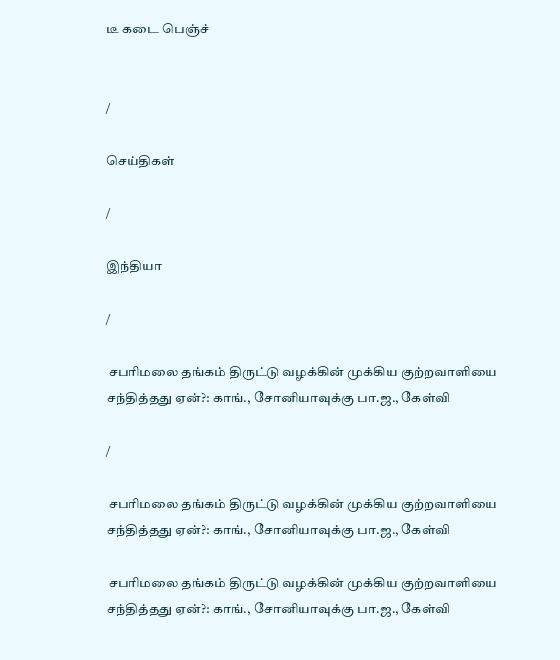டீ கடை பெஞ்ச்


/

செய்திகள்

/

இந்தியா

/

 சபரிமலை தங்கம் திருட்டு வழக்கின் முக்கிய குற்றவாளியை சந்தித்தது ஏன்?: காங்., சோனியாவுக்கு பா.ஜ., கேள்வி

/

 சபரிமலை தங்கம் திருட்டு வழக்கின் முக்கிய குற்றவாளியை சந்தித்தது ஏன்?: காங்., சோனியாவுக்கு பா.ஜ., கேள்வி

 சபரிமலை தங்கம் திருட்டு வழக்கின் முக்கிய குற்றவாளியை சந்தித்தது ஏன்?: காங்., சோனியாவுக்கு பா.ஜ., கேள்வி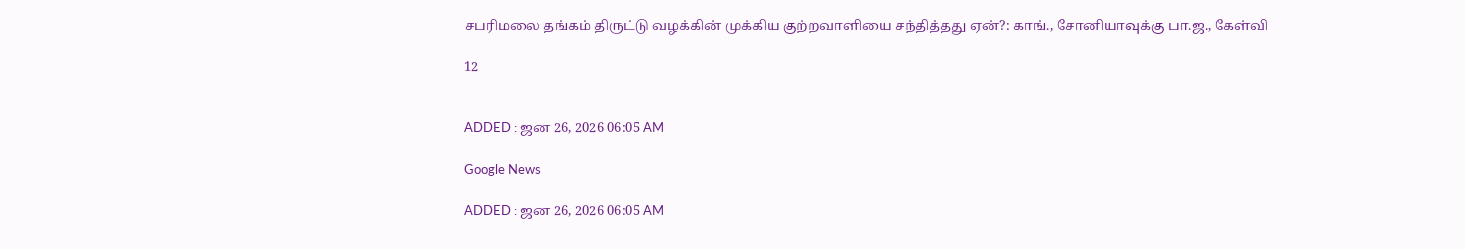சபரிமலை தங்கம் திருட்டு வழக்கின் முக்கிய குற்றவாளியை சந்தித்தது ஏன்?: காங்., சோனியாவுக்கு பா.ஜ., கேள்வி

12


ADDED : ஜன 26, 2026 06:05 AM

Google News

ADDED : ஜன 26, 2026 06:05 AM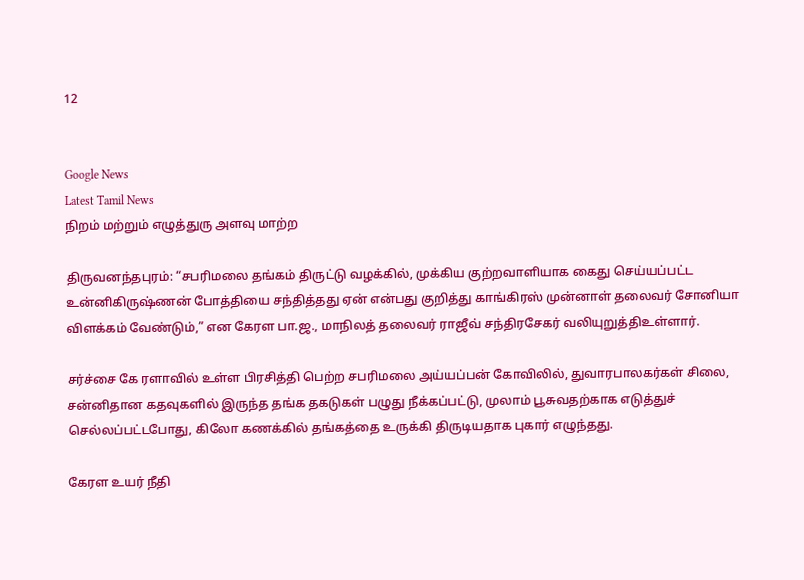12


Google News
Latest Tamil News
நிறம் மற்றும் எழுத்துரு அளவு மாற்ற

திருவனந்தபுரம்: “சபரிமலை தங்கம் திருட்டு வழக்கில், முக்கிய குற்றவாளியாக கைது செய்யப்பட்ட உன்னிகிருஷ்ணன் போத்தியை சந்தித்தது ஏன் என்பது குறித்து காங்கிரஸ் முன்னாள் தலைவர் சோனியா விளக்கம் வேண்டும்,” என கேரள பா.ஜ., மாநிலத் தலைவர் ராஜீவ் சந்திரசேகர் வலியுறுத்திஉள்ளார்.

சர்ச்சை கே ரளாவில் உள்ள பிரசித்தி பெற்ற சபரிமலை அய்யப்பன் கோவிலில், துவாரபாலகர்கள் சிலை, சன்னிதான கதவுகளில் இருந்த தங்க தகடுகள் பழுது நீக்கப்பட்டு, முலாம் பூசுவதற்காக எடுத்துச் செல்லப்பட்டபோது, கிலோ கணக்கில் தங்கத்தை உருக்கி திருடியதாக புகார் எழுந்தது.

கேரள உயர் நீதி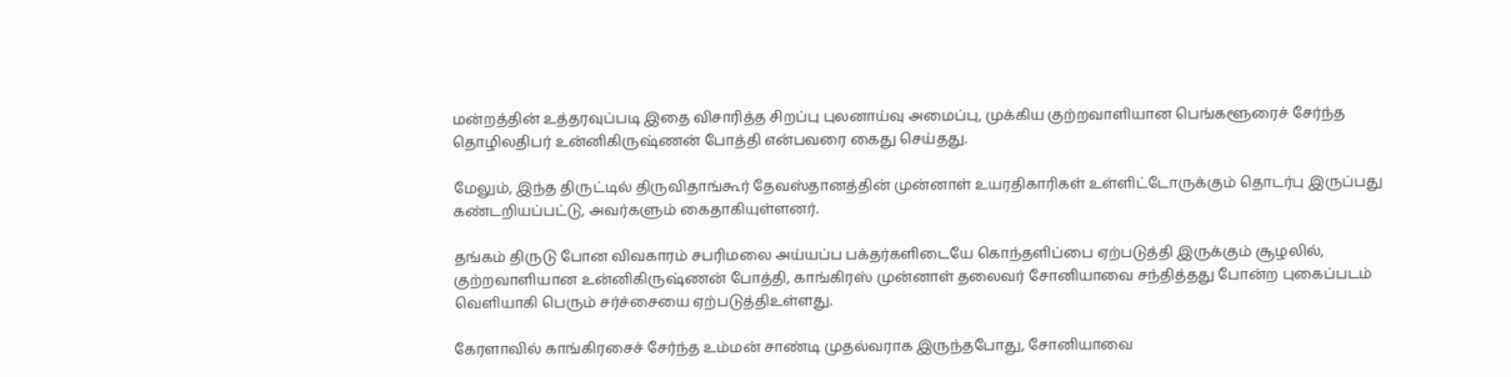மன்றத்தின் உத்தரவுப்படி இதை விசாரித்த சிறப்பு புலனாய்வு அமைப்பு, முக்கிய குற்றவாளியான பெங்களூரைச் சேர்ந்த தொழிலதிபர் உன்னிகிருஷ்ணன் போத்தி என்பவரை கைது செய்தது.

மேலும், இந்த திருட்டில் திருவிதாங்கூர் தேவஸ்தானத்தின் முன்னாள் உயரதிகாரிகள் உள்ளிட்டோருக்கும் தொடர்பு இருப்பது கண்டறியப்பட்டு, அவர்களும் கைதாகியுள்ளனர்.

தங்கம் திருடு போன விவகாரம் சபரிமலை அய்யப்ப பக்தர்களிடையே கொந்தளிப்பை ஏற்படுத்தி இருக்கும் சூழலில், குற்றவாளியான உன்னிகிருஷ்ணன் போத்தி, காங்கிரஸ் முன்னாள் தலைவர் சோனியாவை சந்தித்தது போன்ற புகைப்படம் வெளியாகி பெரும் சர்ச்சையை ஏற்படுத்திஉள்ளது.

கேரளாவில் காங்கிரசைச் சேர்ந்த உம்மன் சாண்டி முதல்வராக இருந்தபோது, சோனியாவை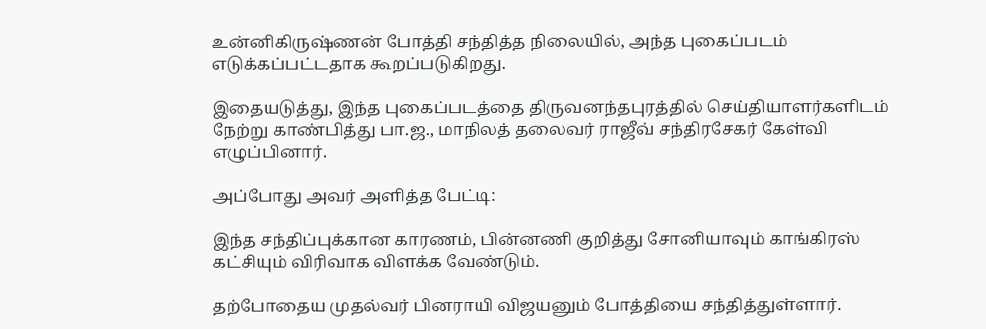உன்னிகிருஷ்ணன் போத்தி சந்தித்த நிலையில், அந்த புகைப்படம் எடுக்கப்பட்டதாக கூறப்படுகிறது.

இதையடுத்து, இந்த புகைப்படத்தை திருவனந்தபுரத்தில் செய்தியாளர்களிடம் நேற்று காண்பித்து பா.ஜ., மாநிலத் தலைவர் ராஜீவ் சந்திரசேகர் கேள்வி எழுப்பினார்.

அப்போது அவர் அளித்த பேட்டி:

இந்த சந்திப்புக்கான காரணம், பின்னணி குறித்து சோனியாவும் காங்கிரஸ் கட்சியும் விரிவாக விளக்க வேண்டும்.

தற்போதைய முதல்வர் பினராயி விஜயனும் போத்தியை சந்தித்துள்ளார்.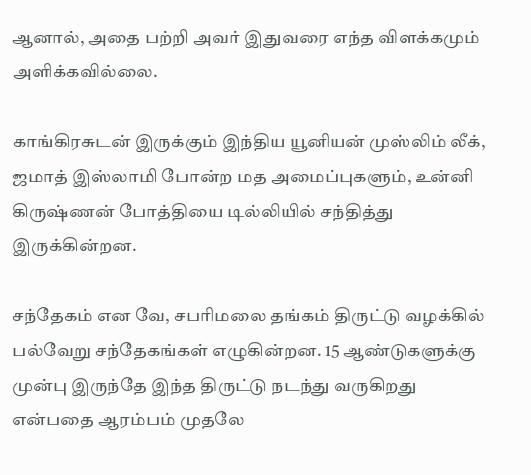ஆனால், அதை பற்றி அவர் இதுவரை எந்த விளக்கமும் அளிக்கவில்லை.

காங்கிரசுடன் இருக்கும் இந்திய யூனியன் முஸ்லிம் லீக், ஜமாத் இஸ்லாமி போன்ற மத அமைப்புகளும், உன்னி கிருஷ்ணன் போத்தியை டில்லியில் சந்தித்து இருக்கின்றன.

சந்தேகம் என வே, சபரிமலை தங்கம் திருட்டு வழக்கில் பல்வேறு சந்தேகங்கள் எழுகின்றன. 15 ஆண்டுகளுக்கு முன்பு இருந்தே இந்த திருட்டு நடந்து வருகிறது என்பதை ஆரம்பம் முதலே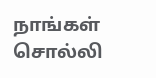நாங்கள் சொல்லி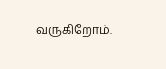வருகிறோம்.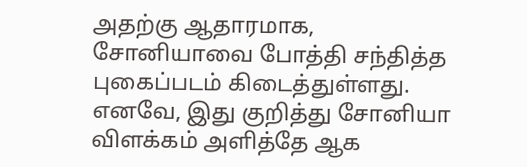அதற்கு ஆதாரமாக, சோனியாவை போத்தி சந்தித்த புகைப்படம் கிடைத்துள்ளது. எனவே, இது குறித்து சோனியா விளக்கம் அளித்தே ஆக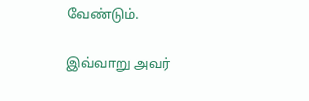வேண்டும்.

இவ்வாறு அவர்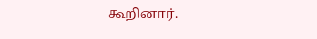கூறினார்.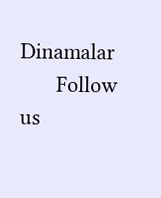Dinamalar
      Follow us